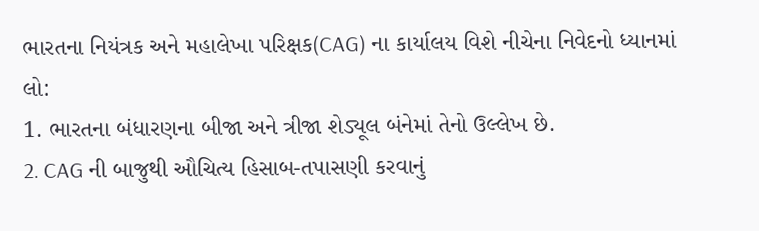ભારતના નિયંત્રક અને મહાલેખા પરિક્ષક(CAG) ના કાર્યાલય વિશે નીચેના નિવેદનો ધ્યાનમાં લો:
1. ભારતના બંધારણના બીજા અને ત્રીજા શેડ્યૂલ બંનેમાં તેનો ઉલ્લેખ છે.
2. CAG ની બાજુથી ઔચિત્ય હિસાબ-તપાસણી કરવાનું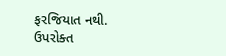ફરજિયાત નથી.
ઉપરોક્ત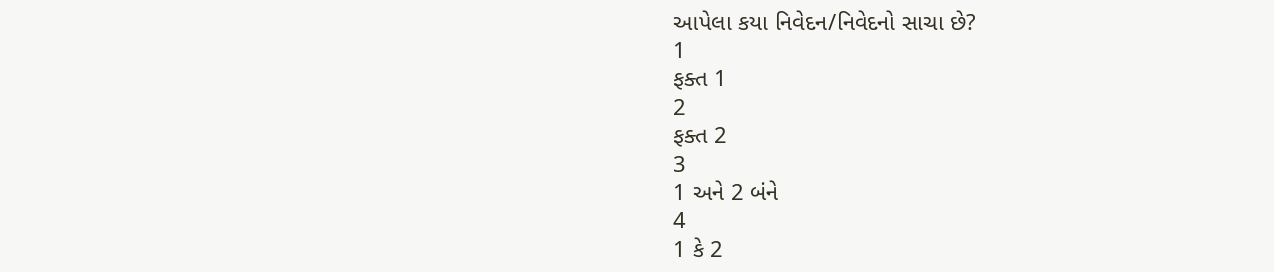આપેલા કયા નિવેદન/નિવેદનો સાચા છે?
1
ફક્ત 1
2
ફક્ત 2
3
1 અને 2 બંને
4
1 કે 2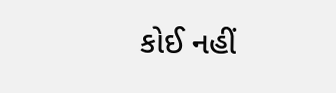કોઈ નહીં